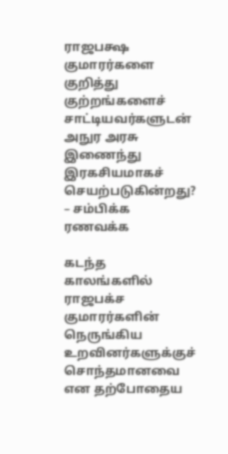ராஜபக்ஷ குமாரர்களை குறித்து குற்றங்களைச் சாட்டியவர்களுடன் அநுர அரசு இணைந்து இரகசியமாகச் செயற்படுகின்றது? – சம்பிக்க ரணவக்க

கடந்த காலங்களில் ராஜபக்ச குமாரர்களின் நெருங்கிய உறவினர்களுக்குச் சொந்தமானவை என தற்போதைய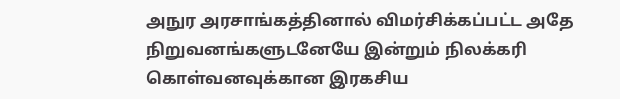அநுர அரசாங்கத்தினால் விமர்சிக்கப்பட்ட அதே நிறுவனங்களுடனேயே இன்றும் நிலக்கரி கொள்வனவுக்கான இரகசிய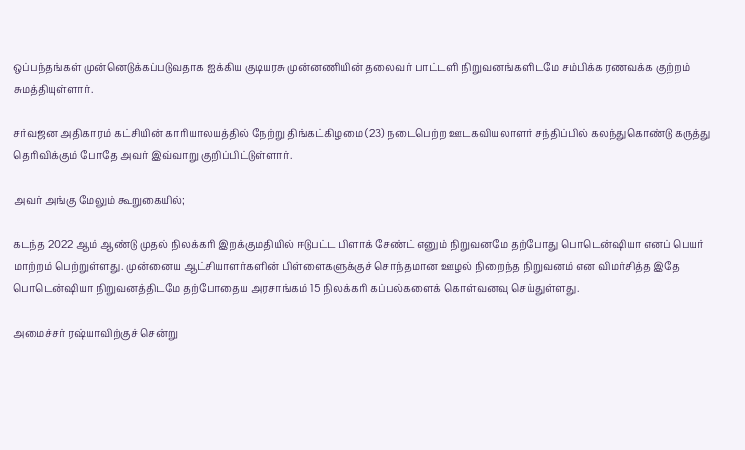ஒப்பந்தங்கள் முன்னெடுக்கப்படுவதாக ஐக்கிய குடியரசு முன்னணியின் தலைவர் பாட்டளி நிறுவனங்களிடமே சம்பிக்க ரணவக்க குற்றம் சுமத்தியுள்ளார்.

சர்வஜன அதிகாரம் கட்சியின் காரியாலயத்தில் நேற்று திங்கட்கிழமை (23) நடைபெற்ற ஊடகவியலாளர் சந்திப்பில் கலந்துகொண்டு கருத்து தெரிவிக்கும் போதே அவர் இவ்வாறு குறிப்பிட்டுள்ளார்.

அவர் அங்கு மேலும் கூறுகையில்;

கடந்த 2022 ஆம் ஆண்டு முதல் நிலக்கரி இறக்குமதியில் ஈடுபட்ட பிளாக் சேண்ட் எனும் நிறுவனமே தற்போது பொடென்ஷியா எனப் பெயர் மாற்றம் பெற்றுள்ளது. முன்னைய ஆட்சியாளர்களின் பிள்ளைகளுக்குச் சொந்தமான ஊழல் நிறைந்த நிறுவனம் என விமர்சித்த இதே பொடென்ஷியா நிறுவனத்திடமே தற்போதைய அரசாங்கம் 15 நிலக்கரி கப்பல்களைக் கொள்வனவு செய்துள்ளது.

அமைச்சர் ரஷ்யாவிற்குச் சென்று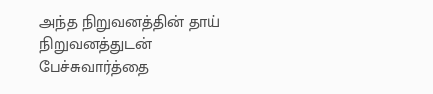அந்த நிறுவனத்தின் தாய் நிறுவனத்துடன் பேச்சுவார்த்தை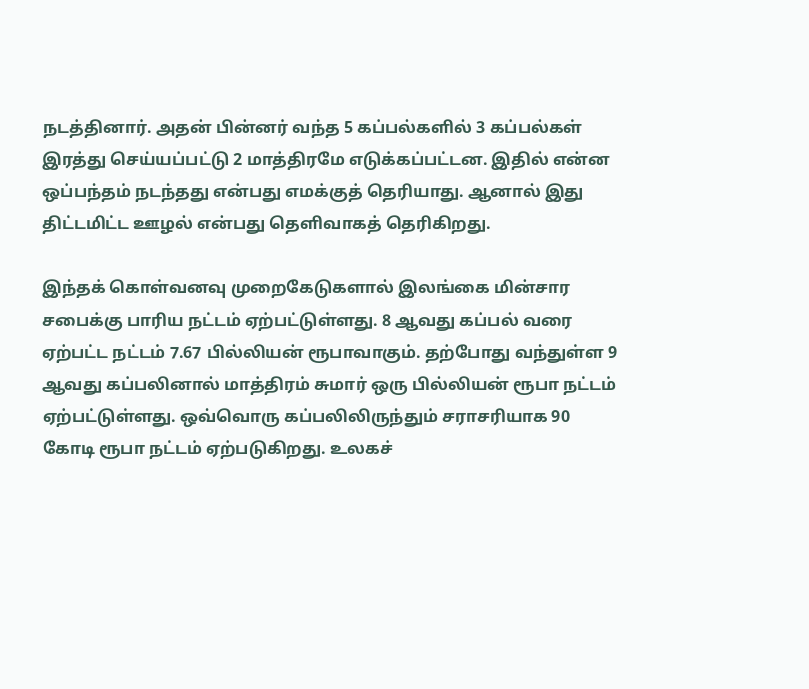நடத்தினார். அதன் பின்னர் வந்த 5 கப்பல்களில் 3 கப்பல்கள் இரத்து செய்யப்பட்டு 2 மாத்திரமே எடுக்கப்பட்டன. இதில் என்ன ஒப்பந்தம் நடந்தது என்பது எமக்குத் தெரியாது. ஆனால் இது திட்டமிட்ட ஊழல் என்பது தெளிவாகத் தெரிகிறது.

இந்தக் கொள்வனவு முறைகேடுகளால் இலங்கை மின்சார சபைக்கு பாரிய நட்டம் ஏற்பட்டுள்ளது. 8 ஆவது கப்பல் வரை ஏற்பட்ட நட்டம் 7.67 பில்லியன் ரூபாவாகும். தற்போது வந்துள்ள 9 ஆவது கப்பலினால் மாத்திரம் சுமார் ஒரு பில்லியன் ரூபா நட்டம் ஏற்பட்டுள்ளது. ஒவ்வொரு கப்பலிலிருந்தும் சராசரியாக 90 கோடி ரூபா நட்டம் ஏற்படுகிறது. உலகச்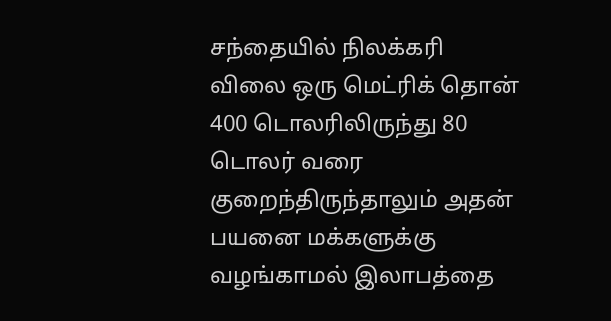சந்தையில் நிலக்கரி விலை ஒரு மெட்ரிக் தொன் 400 டொலரிலிருந்து 80 டொலர் வரை குறைந்திருந்தாலும் அதன் பயனை மக்களுக்கு வழங்காமல் இலாபத்தை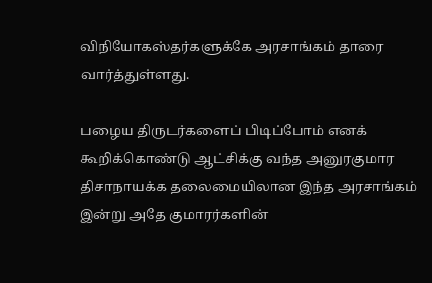விநியோகஸ்தர்களுக்கே அரசாங்கம் தாரை வார்த்துள்ளது.

பழைய திருடர்களைப் பிடிப்போம் எனக் கூறிக்கொண்டு ஆட்சிக்கு வந்த அனுரகுமார திசாநாயக்க தலைமையிலான இந்த அரசாங்கம் இன்று அதே குமாரர்களின்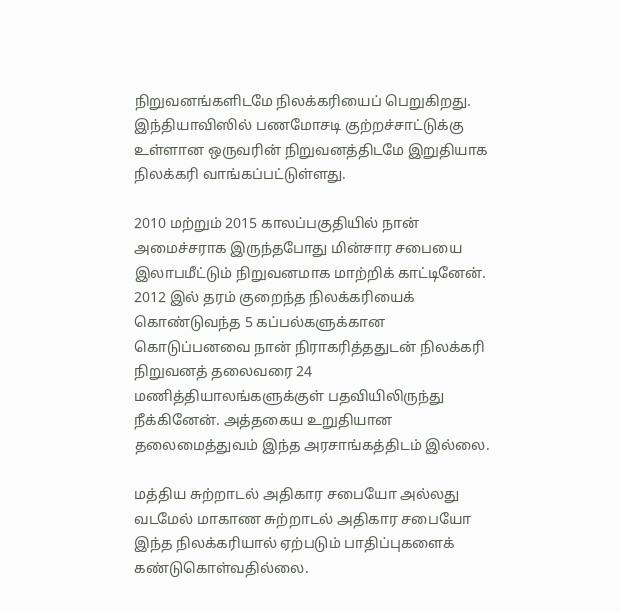நிறுவனங்களிடமே நிலக்கரியைப் பெறுகிறது. இந்தியாவிஸில் பணமோசடி குற்றச்சாட்டுக்கு உள்ளான ஒருவரின் நிறுவனத்திடமே இறுதியாக நிலக்கரி வாங்கப்பட்டுள்ளது.

2010 மற்றும் 2015 காலப்பகுதியில் நான் அமைச்சராக இருந்தபோது மின்சார சபையை இலாபமீட்டும் நிறுவனமாக மாற்றிக் காட்டினேன். 2012 இல் தரம் குறைந்த நிலக்கரியைக் கொண்டுவந்த 5 கப்பல்களுக்கான கொடுப்பனவை நான் நிராகரித்ததுடன் நிலக்கரி நிறுவனத் தலைவரை 24 மணித்தியாலங்களுக்குள் பதவியிலிருந்து நீக்கினேன். அத்தகைய உறுதியான தலைமைத்துவம் இந்த அரசாங்கத்திடம் இல்லை.

மத்திய சுற்றாடல் அதிகார சபையோ அல்லது வடமேல் மாகாண சுற்றாடல் அதிகார சபையோ இந்த நிலக்கரியால் ஏற்படும் பாதிப்புகளைக் கண்டுகொள்வதில்லை.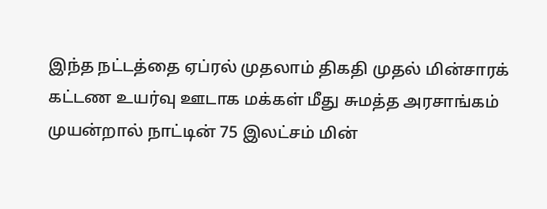இந்த நட்டத்தை ஏப்ரல் முதலாம் திகதி முதல் மின்சாரக் கட்டண உயர்வு ஊடாக மக்கள் மீது சுமத்த அரசாங்கம் முயன்றால் நாட்டின் 75 இலட்சம் மின்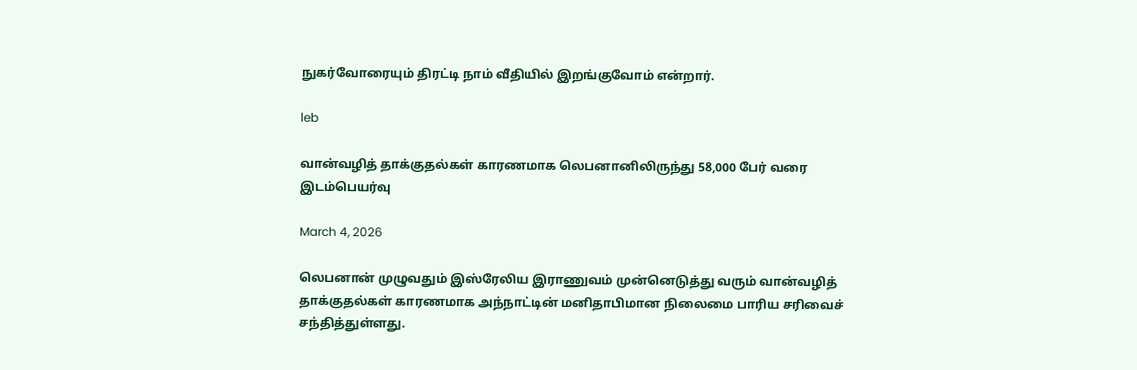நுகர்வோரையும் திரட்டி நாம் வீதியில் இறங்குவோம் என்றார்.

leb

வான்வழித் தாக்குதல்கள் காரணமாக லெபனானிலிருந்து 58,000 பேர் வரை இடம்பெயர்வு

March 4, 2026

லெபனான் முழுவதும் இஸ்ரேலிய இராணுவம் முன்னெடுத்து வரும் வான்வழித் தாக்குதல்கள் காரணமாக அந்நாட்டின் மனிதாபிமான நிலைமை பாரிய சரிவைச் சந்தித்துள்ளது.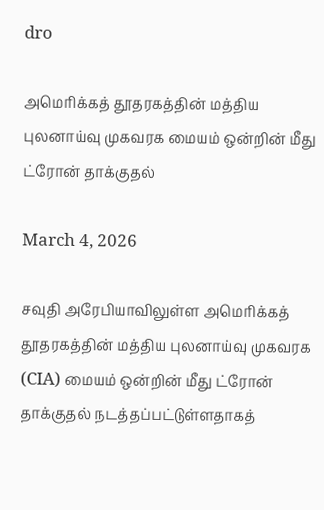dro

அமெரிக்கத் தூதரகத்தின் மத்திய புலனாய்வு முகவரக மையம் ஒன்றின் மீது ட்ரோன் தாக்குதல்

March 4, 2026

சவுதி அரேபியாவிலுள்ள அமெரிக்கத் தூதரகத்தின் மத்திய புலனாய்வு முகவரக (CIA) மையம் ஒன்றின் மீது ட்ரோன் தாக்குதல் நடத்தப்பட்டுள்ளதாகத்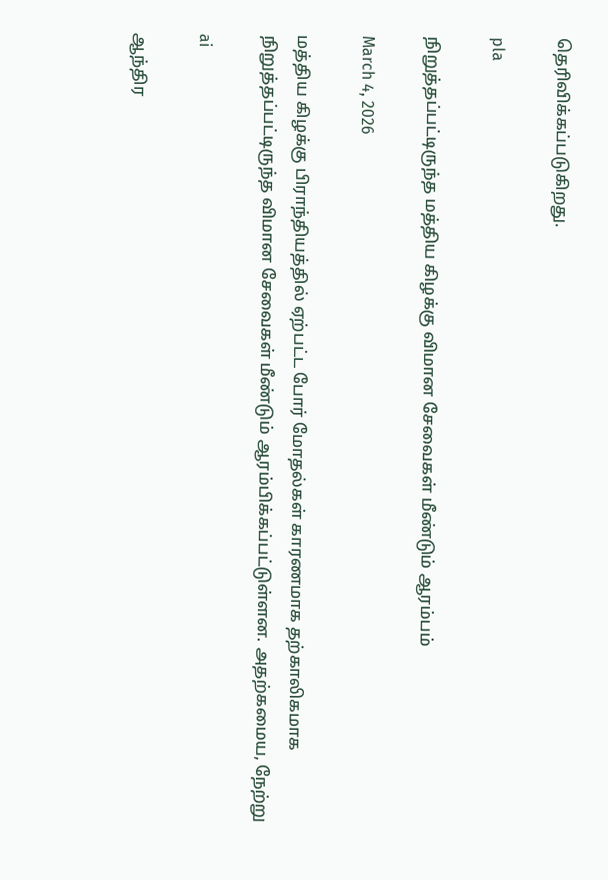தெரிவிக்கப்படுகிறது.

pla

நிறுத்தப்பட்டிருந்த மத்திய கிழக்கு விமான சேவைகள் மீண்டும் ஆரம்பம்

March 4, 2026

மத்திய கிழக்கு பிராந்தியத்தில் ஏற்பட்ட போர் மோதல்கள் காரணமாக தற்காலிகமாக நிறுத்தப்பட்டிருந்த விமான சேவைகள் மீண்டும் ஆரம்பிக்கப்பட்டுள்ளன. அதற்கமைய, நேற்று

ai

ஆந்திர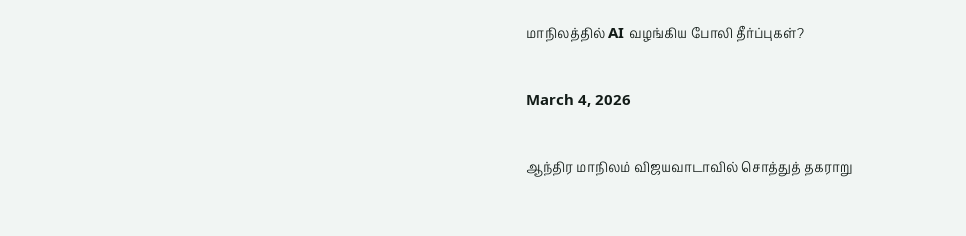மாநிலத்தில் AI வழங்கிய போலி தீர்ப்புகள்?

March 4, 2026

ஆந்திர மாநிலம் விஜயவாடாவில் சொத்துத் தகராறு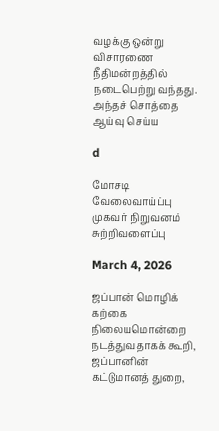வழக்கு ஒன்று விசாரணை நீதிமன்றத்தில் நடைபெற்று வந்தது. அந்தச் சொத்தை ஆய்வு செய்ய

d

மோசடி வேலைவாய்ப்பு முகவர் நிறுவனம் சுற்றிவளைப்பு

March 4, 2026

ஜப்பான் மொழிக் கற்கை நிலையமொன்றை நடத்துவதாகக் கூறி, ஜப்பானின் கட்டுமானத் துறை,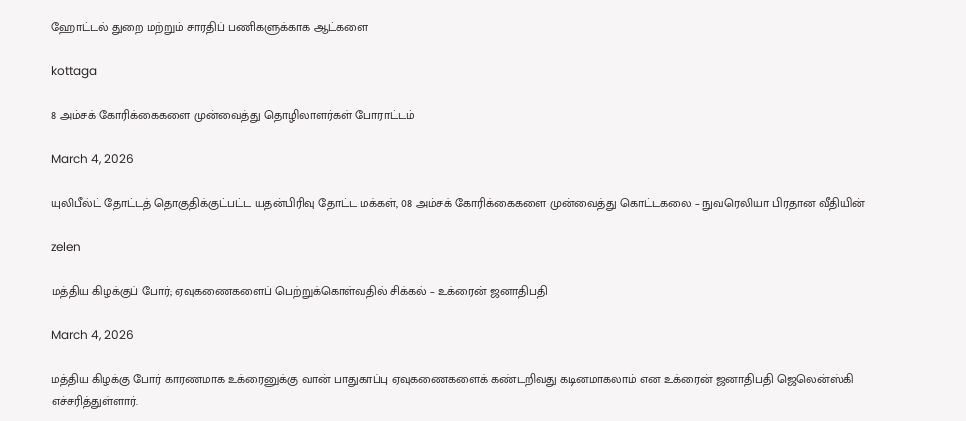ஹோட்டல் துறை மற்றும் சாரதிப் பணிகளுக்காக ஆட்களை

kottaga

8 அம்சக் கோரிக்கைகளை முன்வைத்து தொழிலாளர்கள் போராட்டம்

March 4, 2026

யுலிபீல்ட் தோட்டத் தொகுதிக்குட்பட்ட யதன்பிரிவு தோட்ட மக்கள், 08 அம்சக் கோரிக்கைகளை முன்வைத்து கொட்டகலை – நுவரெலியா பிரதான வீதியின்

zelen

மத்திய கிழக்குப் போர்; ஏவுகணைகளைப் பெற்றுக்கொள்வதில் சிக்கல் – உக்ரைன் ஜனாதிபதி

March 4, 2026

மத்திய கிழக்கு போர் காரணமாக உக்ரைனுக்கு வான் பாதுகாப்பு ஏவுகணைகளைக் கண்டறிவது கடினமாகலாம் என உக்ரைன் ஜனாதிபதி ஜெலென்ஸ்கி எச்சரித்துள்ளார்.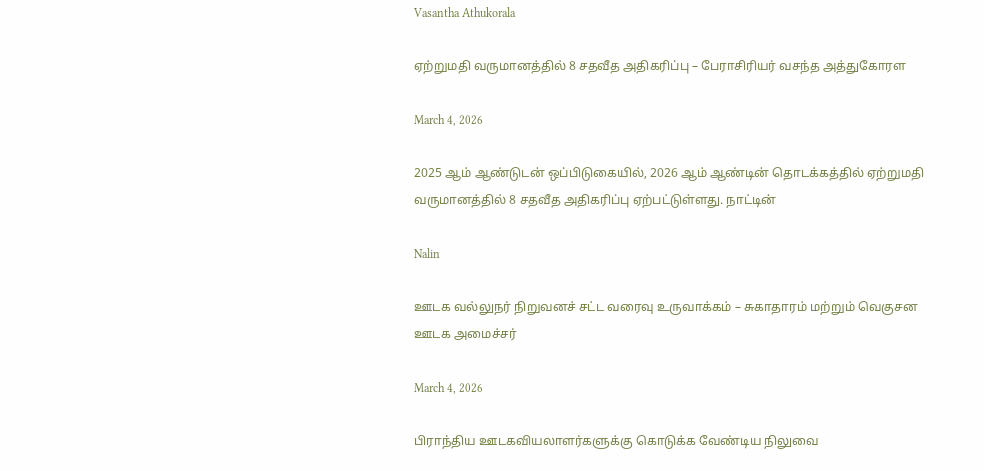Vasantha Athukorala

ஏற்றுமதி வருமானத்தில் 8 சதவீத அதிகரிப்பு – பேராசிரியர் வசந்த அத்துகோரள

March 4, 2026

2025 ஆம் ஆண்டுடன் ஒப்பிடுகையில், 2026 ஆம் ஆண்டின் தொடக்கத்தில் ஏற்றுமதி வருமானத்தில் 8 சதவீத அதிகரிப்பு ஏற்பட்டுள்ளது. நாட்டின்

Nalin

ஊடக வல்லுநர் நிறுவனச் சட்ட வரைவு உருவாக்கம் – சுகாதாரம் மற்றும் வெகுசன ஊடக அமைச்சர்

March 4, 2026

பிராந்திய ஊடகவியலாளர்களுக்கு கொடுக்க வேண்டிய நிலுவை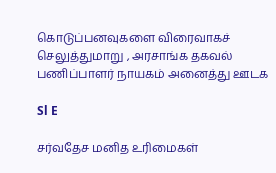கொடுப்பனவுகளை விரைவாகச் செலுத்துமாறு , அரசாங்க தகவல் பணிப்பாளர் நாயகம் அனைத்து ஊடக

Sl E

சர்வதேச மனித உரிமைகள்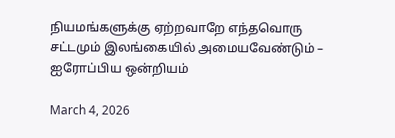நியமங்களுக்கு ஏற்றவாறே எந்தவொரு சட்டமும் இலங்கையில் அமையவேண்டும் – ஐரோப்பிய ஒன்றியம்

March 4, 2026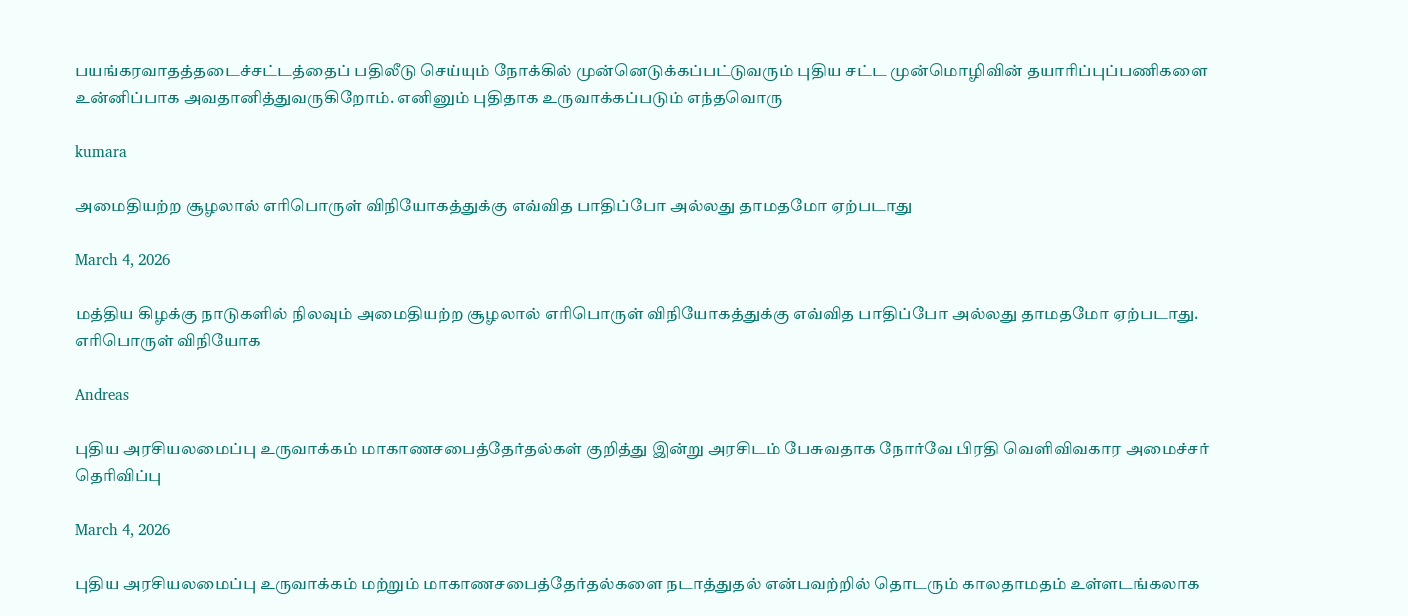பயங்கரவாதத்தடைச்சட்டத்தைப் பதிலீடு செய்யும் நோக்கில் முன்னெடுக்கப்பட்டுவரும் புதிய சட்ட முன்மொழிவின் தயாரிப்புப்பணிகளை உன்னிப்பாக அவதானித்துவருகிறோம். எனினும் புதிதாக உருவாக்கப்படும் எந்தவொரு

kumara

அமைதியற்ற சூழலால் எரிபொருள் விநியோகத்துக்கு எவ்வித பாதிப்போ அல்லது தாமதமோ ஏற்படாது

March 4, 2026

மத்திய கிழக்கு நாடுகளில் நிலவும் அமைதியற்ற சூழலால் எரிபொருள் விநியோகத்துக்கு எவ்வித பாதிப்போ அல்லது தாமதமோ ஏற்படாது. எரிபொருள் விநியோக

Andreas

புதிய அரசியலமைப்பு உருவாக்கம் மாகாணசபைத்தேர்தல்கள் குறித்து இன்று அரசிடம் பேசுவதாக நோர்வே பிரதி வெளிவிவகார அமைச்சர் தெரிவிப்பு

March 4, 2026

புதிய அரசியலமைப்பு உருவாக்கம் மற்றும் மாகாணசபைத்தேர்தல்களை நடாத்துதல் என்பவற்றில் தொடரும் காலதாமதம் உள்ளடங்கலாக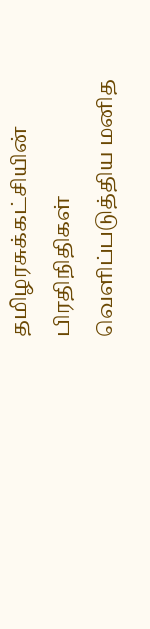தமிழரசுக்கட்சியின் பிரதிநிதிகள் வெளிப்படுத்திய மனித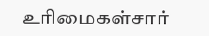உரிமைகள்சார்